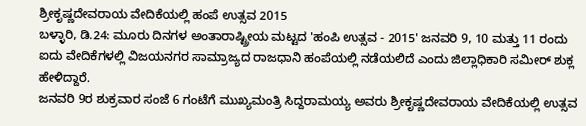ಶ್ರೀಕೃಷ್ಣದೇವರಾಯ ವೇದಿಕೆಯಲ್ಲಿ ಹಂಪೆ ಉತ್ಸವ 2015
ಬಳ್ಳಾರಿ, ಡಿ.24: ಮೂರು ದಿನಗಳ ಅಂತಾರಾಷ್ಟ್ರೀಯ ಮಟ್ಟದ 'ಹಂಪಿ ಉತ್ಸವ - 2015' ಜನವರಿ 9, 10 ಮತ್ತು 11 ರಂದು ಐದು ವೇದಿಕೆಗಳಲ್ಲಿ ವಿಜಯನಗರ ಸಾಮ್ರಾಜ್ಯದ ರಾಜಧಾನಿ ಹಂಪೆಯಲ್ಲಿ ನಡೆಯಲಿದೆ ಎಂದು ಜಿಲ್ಲಾಧಿಕಾರಿ ಸಮೀರ್ ಶುಕ್ಲ ಹೇಳಿದ್ದಾರೆ.
ಜನವರಿ 9ರ ಶುಕ್ರವಾರ ಸಂಜೆ 6 ಗಂಟೆಗೆ ಮುಖ್ಯಮಂತ್ರಿ ಸಿದ್ದರಾಮಯ್ಯ ಅವರು ಶ್ರೀಕೃಷ್ಣದೇವರಾಯ ವೇದಿಕೆಯಲ್ಲಿ ಉತ್ಸವ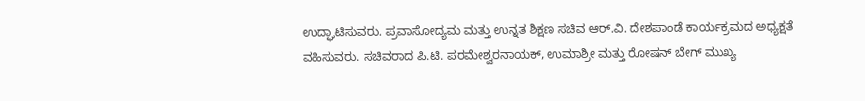ಉದ್ಘಾಟಿಸುವರು. ಪ್ರವಾಸೋದ್ಯಮ ಮತ್ತು ಉನ್ನತ ಶಿಕ್ಷಣ ಸಚಿವ ಆರ್.ವಿ. ದೇಶಪಾಂಡೆ ಕಾರ್ಯಕ್ರಮದ ಅಧ್ಯಕ್ಷತೆ ವಹಿಸುವರು. ಸಚಿವರಾದ ಪಿ.ಟಿ. ಪರಮೇಶ್ವರನಾಯಕ್, ಉಮಾಶ್ರೀ ಮತ್ತು ರೋಷನ್ ಬೇಗ್ ಮುಖ್ಯ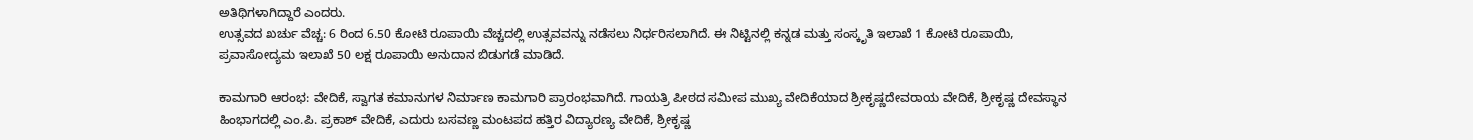ಅತಿಥಿಗಳಾಗಿದ್ದಾರೆ ಎಂದರು.
ಉತ್ಸವದ ಖರ್ಚು ವೆಚ್ಚ: 6 ರಿಂದ 6.50 ಕೋಟಿ ರೂಪಾಯಿ ವೆಚ್ಚದಲ್ಲಿ ಉತ್ಸವವನ್ನು ನಡೆಸಲು ನಿರ್ಧರಿಸಲಾಗಿದೆ. ಈ ನಿಟ್ಟಿನಲ್ಲಿ ಕನ್ನಡ ಮತ್ತು ಸಂಸ್ಕೃತಿ ಇಲಾಖೆ 1 ಕೋಟಿ ರೂಪಾಯಿ, ಪ್ರವಾಸೋದ್ಯಮ ಇಲಾಖೆ 50 ಲಕ್ಷ ರೂಪಾಯಿ ಅನುದಾನ ಬಿಡುಗಡೆ ಮಾಡಿದೆ.

ಕಾಮಗಾರಿ ಆರಂಭ: ವೇದಿಕೆ, ಸ್ವಾಗತ ಕಮಾನುಗಳ ನಿರ್ಮಾಣ ಕಾಮಗಾರಿ ಪ್ರಾರಂಭವಾಗಿದೆ. ಗಾಯತ್ರಿ ಪೀಠದ ಸಮೀಪ ಮುಖ್ಯ ವೇದಿಕೆಯಾದ ಶ್ರೀಕೃಷ್ಣದೇವರಾಯ ವೇದಿಕೆ, ಶ್ರೀಕೃಷ್ಣ ದೇವಸ್ಥಾನ ಹಿಂಭಾಗದಲ್ಲಿ ಎಂ.ಪಿ. ಪ್ರಕಾಶ್ ವೇದಿಕೆ, ಎದುರು ಬಸವಣ್ಣ ಮಂಟಪದ ಹತ್ತಿರ ವಿದ್ಯಾರಣ್ಯ ವೇದಿಕೆ, ಶ್ರೀಕೃಷ್ಣ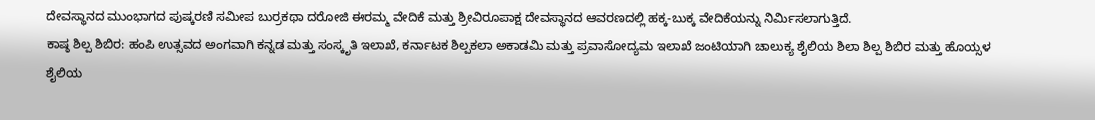ದೇವಸ್ಥಾನದ ಮುಂಭಾಗದ ಪುಷ್ಕರಣಿ ಸಮೀಪ ಬುರ್ರಕಥಾ ದರೋಜಿ ಈರಮ್ಮ ವೇದಿಕೆ ಮತ್ತು ಶ್ರೀವಿರೂಪಾಕ್ಷ ದೇವಸ್ಥಾನದ ಆವರಣದಲ್ಲಿ ಹಕ್ಕ-ಬುಕ್ಕ ವೇದಿಕೆಯನ್ನು ನಿರ್ಮಿಸಲಾಗುತ್ತಿದೆ.
ಕಾಷ್ಠ ಶಿಲ್ಪ ಶಿಬಿರ: ಹಂಪಿ ಉತ್ಸವದ ಅಂಗವಾಗಿ ಕನ್ನಡ ಮತ್ತು ಸಂಸ್ಕೃತಿ ಇಲಾಖೆ, ಕರ್ನಾಟಕ ಶಿಲ್ಪಕಲಾ ಅಕಾಡಮಿ ಮತ್ತು ಪ್ರವಾಸೋದ್ಯಮ ಇಲಾಖೆ ಜಂಟಿಯಾಗಿ ಚಾಲುಕ್ಯ ಶೈಲಿಯ ಶಿಲಾ ಶಿಲ್ಪ ಶಿಬಿರ ಮತ್ತು ಹೊಯ್ಸಳ ಶೈಲಿಯ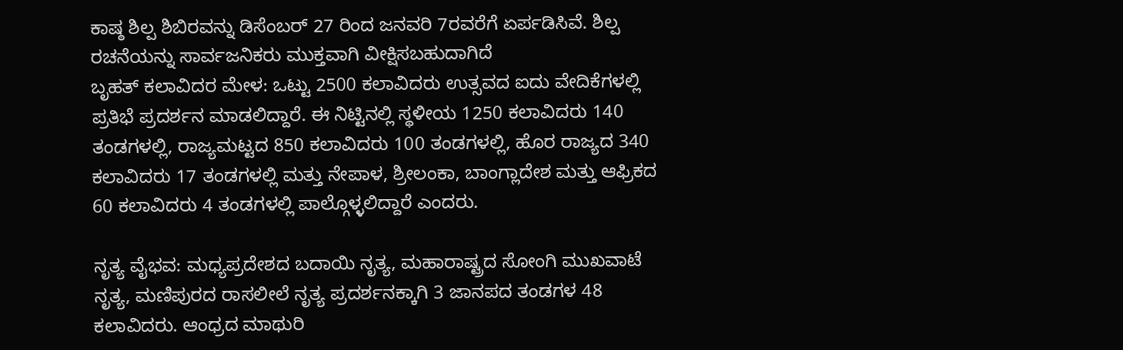ಕಾಷ್ಠ ಶಿಲ್ಪ ಶಿಬಿರವನ್ನು ಡಿಸೆಂಬರ್ 27 ರಿಂದ ಜನವರಿ 7ರವರೆಗೆ ಏರ್ಪಡಿಸಿವೆ. ಶಿಲ್ಪ ರಚನೆಯನ್ನು ಸಾರ್ವಜನಿಕರು ಮುಕ್ತವಾಗಿ ವೀಕ್ಷಿಸಬಹುದಾಗಿದೆ
ಬೃಹತ್ ಕಲಾವಿದರ ಮೇಳ: ಒಟ್ಟು 2500 ಕಲಾವಿದರು ಉತ್ಸವದ ಐದು ವೇದಿಕೆಗಳಲ್ಲಿ ಪ್ರತಿಭೆ ಪ್ರದರ್ಶನ ಮಾಡಲಿದ್ದಾರೆ. ಈ ನಿಟ್ಟಿನಲ್ಲಿ ಸ್ಥಳೀಯ 1250 ಕಲಾವಿದರು 140 ತಂಡಗಳಲ್ಲಿ, ರಾಜ್ಯಮಟ್ಟದ 850 ಕಲಾವಿದರು 100 ತಂಡಗಳಲ್ಲಿ, ಹೊರ ರಾಜ್ಯದ 340 ಕಲಾವಿದರು 17 ತಂಡಗಳಲ್ಲಿ ಮತ್ತು ನೇಪಾಳ, ಶ್ರೀಲಂಕಾ, ಬಾಂಗ್ಲಾದೇಶ ಮತ್ತು ಆಫ್ರಿಕದ 60 ಕಲಾವಿದರು 4 ತಂಡಗಳಲ್ಲಿ ಪಾಲ್ಗೊಳ್ಳಲಿದ್ದಾರೆ ಎಂದರು.

ನೃತ್ಯ ವೈಭವ: ಮಧ್ಯಪ್ರದೇಶದ ಬದಾಯಿ ನೃತ್ಯ, ಮಹಾರಾಷ್ಟ್ರದ ಸೋಂಗಿ ಮುಖವಾಟೆ ನೃತ್ಯ, ಮಣಿಪುರದ ರಾಸಲೀಲೆ ನೃತ್ಯ ಪ್ರದರ್ಶನಕ್ಕಾಗಿ 3 ಜಾನಪದ ತಂಡಗಳ 48 ಕಲಾವಿದರು. ಆಂಧ್ರದ ಮಾಥುರಿ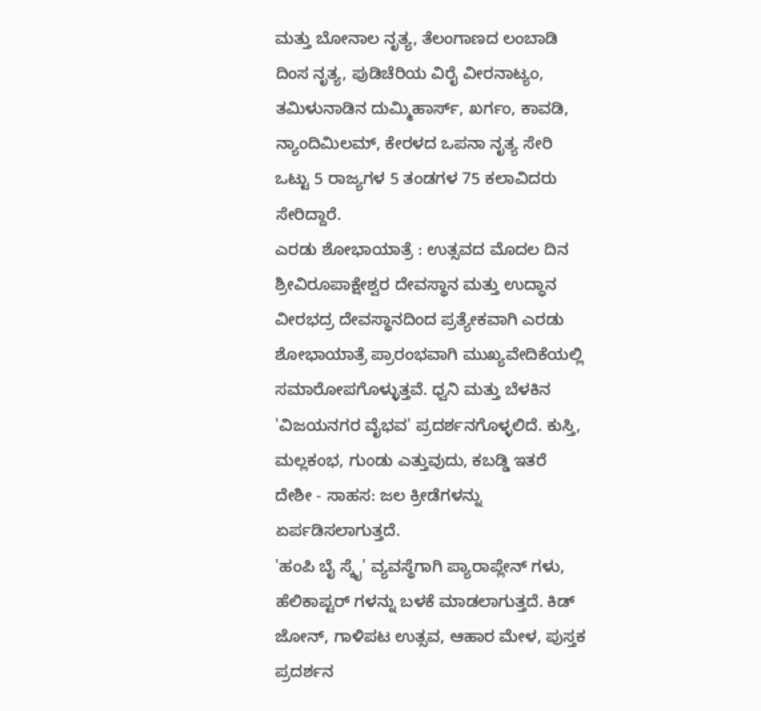ಮತ್ತು ಬೋನಾಲ ನೃತ್ಯ, ತೆಲಂಗಾಣದ ಲಂಬಾಡಿ ದಿಂಸ ನೃತ್ಯ, ಪುಡಿಚೆರಿಯ ವಿರೈ ವೀರನಾಟ್ಯಂ, ತಮಿಳುನಾಡಿನ ದುಮ್ಮಿಹಾರ್ಸ್, ಖರ್ಗಂ, ಕಾವಡಿ, ನ್ಯಾಂದಿಮಿಲಮ್, ಕೇರಳದ ಒಪನಾ ನೃತ್ಯ ಸೇರಿ ಒಟ್ಟು 5 ರಾಜ್ಯಗಳ 5 ತಂಡಗಳ 75 ಕಲಾವಿದರು ಸೇರಿದ್ದಾರೆ.
ಎರಡು ಶೋಭಾಯಾತ್ರೆ : ಉತ್ಸವದ ಮೊದಲ ದಿನ ಶ್ರೀವಿರೂಪಾಕ್ಷೇಶ್ವರ ದೇವಸ್ಥಾನ ಮತ್ತು ಉದ್ಧಾನ ವೀರಭದ್ರ ದೇವಸ್ಥಾನದಿಂದ ಪ್ರತ್ಯೇಕವಾಗಿ ಎರಡು ಶೋಭಾಯಾತ್ರೆ ಪ್ರಾರಂಭವಾಗಿ ಮುಖ್ಯವೇದಿಕೆಯಲ್ಲಿ ಸಮಾರೋಪಗೊಳ್ಳುತ್ತವೆ. ಧ್ವನಿ ಮತ್ತು ಬೆಳಕಿನ 'ವಿಜಯನಗರ ವೈಭವ' ಪ್ರದರ್ಶನಗೊಳ್ಳಲಿದೆ. ಕುಸ್ತಿ, ಮಲ್ಲಕಂಭ, ಗುಂಡು ಎತ್ತುವುದು, ಕಬಡ್ಡಿ ಇತರೆ ದೇಶೀ - ಸಾಹಸ: ಜಲ ಕ್ರೀಡೆಗಳನ್ನು ಏರ್ಪಡಿಸಲಾಗುತ್ತದೆ.
'ಹಂಪಿ ಬೈ ಸ್ಕೈ' ವ್ಯವಸ್ಥೆಗಾಗಿ ಪ್ಯಾರಾಪ್ಲೇನ್ ಗಳು, ಹೆಲಿಕಾಪ್ಟರ್ ಗಳನ್ನು ಬಳಕೆ ಮಾಡಲಾಗುತ್ತದೆ. ಕಿಡ್ ಜೋನ್, ಗಾಳಿಪಟ ಉತ್ಸವ, ಆಹಾರ ಮೇಳ, ಪುಸ್ತಕ ಪ್ರದರ್ಶನ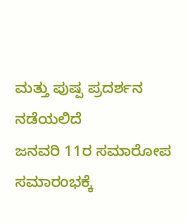ಮತ್ತು ಪುಷ್ಪ ಪ್ರದರ್ಶನ ನಡೆಯಲಿದೆ
ಜನವರಿ 11ರ ಸಮಾರೋಪ ಸಮಾರಂಭಕ್ಕೆ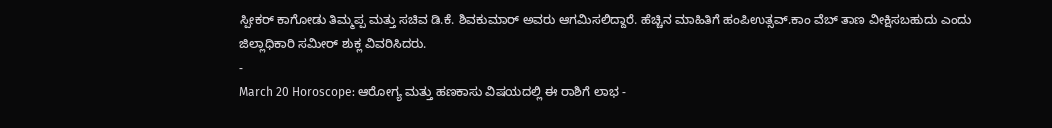ಸ್ಪೀಕರ್ ಕಾಗೋಡು ತಿಮ್ಮಪ್ಪ ಮತ್ತು ಸಚಿವ ಡಿ.ಕೆ. ಶಿವಕುಮಾರ್ ಅವರು ಆಗಮಿಸಲಿದ್ದಾರೆ. ಹೆಚ್ಚಿನ ಮಾಹಿತಿಗೆ ಹಂಪಿಉತ್ಸವ್.ಕಾಂ ವೆಬ್ ತಾಣ ವೀಕ್ಷಿಸಬಹುದು ಎಂದು ಜಿಲ್ಲಾಧಿಕಾರಿ ಸಮೀರ್ ಶುಕ್ಲ ವಿವರಿಸಿದರು.
-
March 20 Horoscope: ಆರೋಗ್ಯ ಮತ್ತು ಹಣಕಾಸು ವಿಷಯದಲ್ಲಿ ಈ ರಾಶಿಗೆ ಲಾಭ -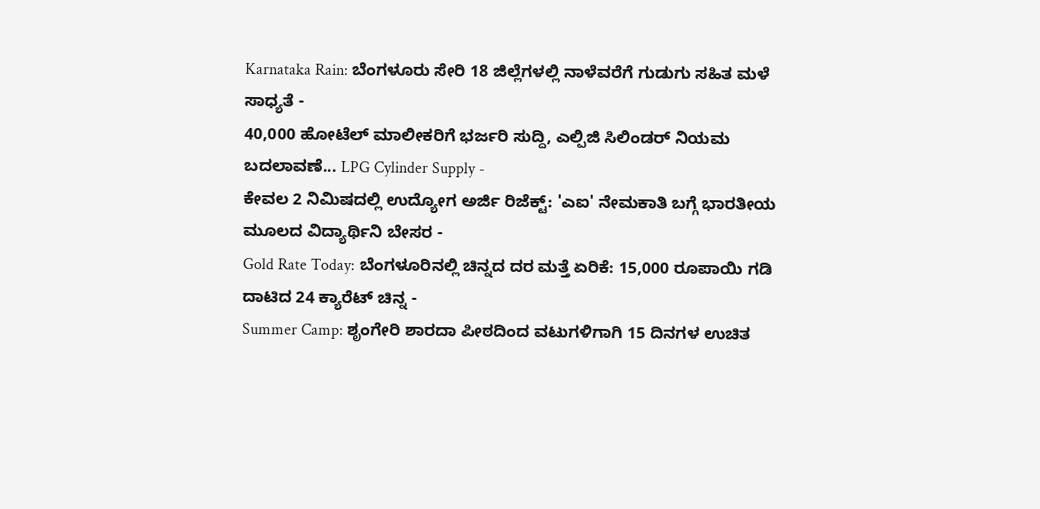Karnataka Rain: ಬೆಂಗಳೂರು ಸೇರಿ 18 ಜಿಲ್ಲೆಗಳಲ್ಲಿ ನಾಳೆವರೆಗೆ ಗುಡುಗು ಸಹಿತ ಮಳೆ ಸಾಧ್ಯತೆ -
40,000 ಹೋಟೆಲ್ ಮಾಲೀಕರಿಗೆ ಭರ್ಜರಿ ಸುದ್ದಿ, ಎಲ್ಪಿಜಿ ಸಿಲಿಂಡರ್ ನಿಯಮ ಬದಲಾವಣೆ... LPG Cylinder Supply -
ಕೇವಲ 2 ನಿಮಿಷದಲ್ಲಿ ಉದ್ಯೋಗ ಅರ್ಜಿ ರಿಜೆಕ್ಟ್: 'ಎಐ' ನೇಮಕಾತಿ ಬಗ್ಗೆ ಭಾರತೀಯ ಮೂಲದ ವಿದ್ಯಾರ್ಥಿನಿ ಬೇಸರ -
Gold Rate Today: ಬೆಂಗಳೂರಿನಲ್ಲಿ ಚಿನ್ನದ ದರ ಮತ್ತೆ ಏರಿಕೆ: 15,000 ರೂಪಾಯಿ ಗಡಿ ದಾಟಿದ 24 ಕ್ಯಾರೆಟ್ ಚಿನ್ನ -
Summer Camp: ಶೃಂಗೇರಿ ಶಾರದಾ ಪೀಠದಿಂದ ವಟುಗಳಿಗಾಗಿ 15 ದಿನಗಳ ಉಚಿತ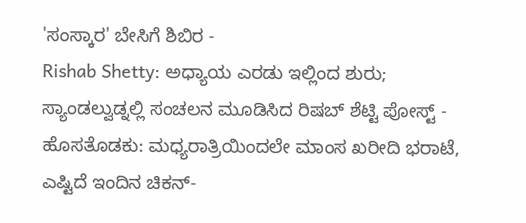'ಸಂಸ್ಕಾರ' ಬೇಸಿಗೆ ಶಿಬಿರ -
Rishab Shetty: ಅಧ್ಯಾಯ ಎರಡು ಇಲ್ಲಿಂದ ಶುರು; ಸ್ಯಾಂಡಲ್ವುಡ್ನಲ್ಲಿ ಸಂಚಲನ ಮೂಡಿಸಿದ ರಿಷಬ್ ಶೆಟ್ಟಿ ಪೋಸ್ಟ್ -
ಹೊಸತೊಡಕು: ಮಧ್ಯರಾತ್ರಿಯಿಂದಲೇ ಮಾಂಸ ಖರೀದಿ ಭರಾಟೆ, ಎಷ್ಟಿದೆ ಇಂದಿನ ಚಿಕನ್-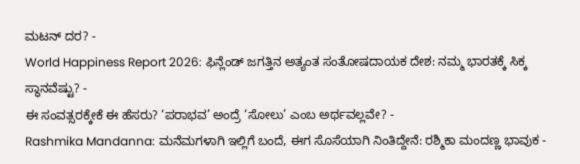ಮಟನ್ ದರ? -
World Happiness Report 2026: ಫಿನ್ಲೆಂಡ್ ಜಗತ್ತಿನ ಅತ್ಯಂತ ಸಂತೋಷದಾಯಕ ದೇಶ: ನಮ್ಮ ಭಾರತಕ್ಕೆ ಸಿಕ್ಕ ಸ್ಥಾನವೆಷ್ಟು? -
ಈ ಸಂವತ್ಸರಕ್ಕೇಕೆ ಈ ಹೆಸರು? ‘ಪರಾಭವ’ ಅಂದ್ರೆ ‘ಸೋಲು’ ಎಂಬ ಅರ್ಥವಲ್ಲವೇ? -
Rashmika Mandanna: ಮನೆಮಗಳಾಗಿ ಇಲ್ಲಿಗೆ ಬಂದೆ, ಈಗ ಸೊಸೆಯಾಗಿ ನಿಂತಿದ್ದೇನೆ: ರಶ್ಮಿಕಾ ಮಂದಣ್ಣ ಭಾವುಕ -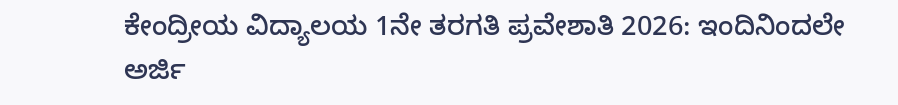ಕೇಂದ್ರೀಯ ವಿದ್ಯಾಲಯ 1ನೇ ತರಗತಿ ಪ್ರವೇಶಾತಿ 2026: ಇಂದಿನಿಂದಲೇ ಅರ್ಜಿ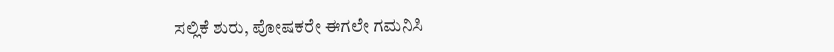ಸಲ್ಲಿಕೆ ಶುರು, ಪೋಷಕರೇ ಈಗಲೇ ಗಮನಿಸಿ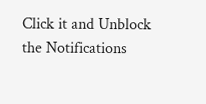Click it and Unblock the Notifications